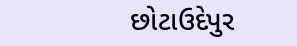છોટાઉદેપુર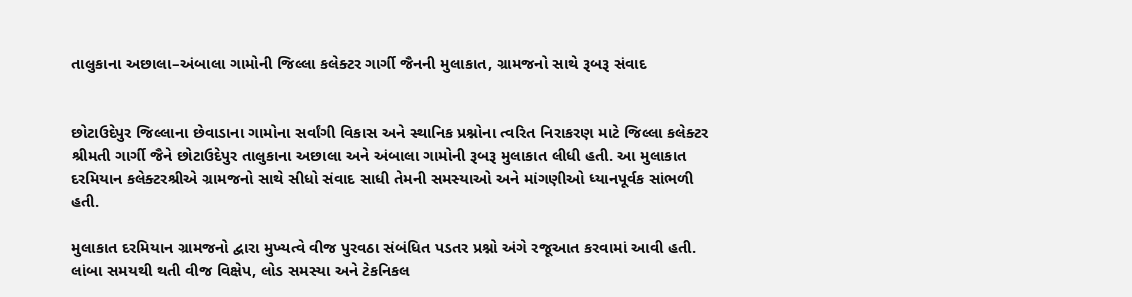તાલુકાના અછાલા–અંબાલા ગામોની જિલ્લા કલેક્ટર ગાર્ગી જૈનની મુલાકાત, ગ્રામજનો સાથે રૂબરૂ સંવાદ


છોટાઉદેપુર જિલ્લાના છેવાડાના ગામોના સર્વાંગી વિકાસ અને સ્થાનિક પ્રશ્નોના ત્વરિત નિરાકરણ માટે જિલ્લા કલેક્ટર શ્રીમતી ગાર્ગી જૈને છોટાઉદેપુર તાલુકાના અછાલા અને અંબાલા ગામોની રૂબરૂ મુલાકાત લીધી હતી. આ મુલાકાત દરમિયાન કલેક્ટરશ્રીએ ગ્રામજનો સાથે સીધો સંવાદ સાધી તેમની સમસ્યાઓ અને માંગણીઓ ધ્યાનપૂર્વક સાંભળી હતી.

મુલાકાત દરમિયાન ગ્રામજનો દ્વારા મુખ્યત્વે વીજ પુરવઠા સંબંધિત પડતર પ્રશ્નો અંગે રજૂઆત કરવામાં આવી હતી. લાંબા સમયથી થતી વીજ વિક્ષેપ, લોડ સમસ્યા અને ટેકનિકલ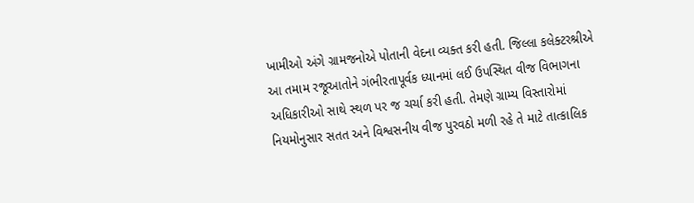ખામીઓ અંગે ગ્રામજનોએ પોતાની વેદના વ્યક્ત કરી હતી. જિલ્લા કલેક્ટરશ્રીએ આ તમામ રજૂઆતોને ગંભીરતાપૂર્વક ધ્યાનમાં લઈ ઉપસ્થિત વીજ વિભાગના અધિકારીઓ સાથે સ્થળ પર જ ચર્ચા કરી હતી. તેમણે ગ્રામ્ય વિસ્તારોમાં નિયમોનુસાર સતત અને વિશ્વસનીય વીજ પુરવઠો મળી રહે તે માટે તાત્કાલિક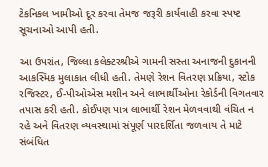ટેકનિકલ ખામીઓ દૂર કરવા તેમજ જરૂરી કાર્યવાહી કરવા સ્પષ્ટ સૂચનાઓ આપી હતી.

આ ઉપરાંત, જિલ્લા કલેક્ટરશ્રીએ ગામની સસ્તા અનાજની દુકાનની આકસ્મિક મુલાકાત લીધી હતી. તેમણે રેશન વિતરણ પ્રક્રિયા, સ્ટોક રજિસ્ટર, ઈ-પીઓએસ મશીન અને લાભાર્થીઓના રેકોર્ડની વિગતવાર તપાસ કરી હતી. કોઈપણ પાત્ર લાભાર્થી રેશન મેળવવાથી વંચિત ન રહે અને વિતરણ વ્યવસ્થામાં સંપૂર્ણ પારદર્શિતા જળવાય તે માટે સંબંધિત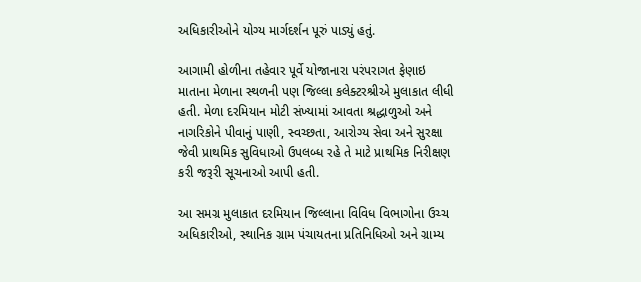અધિકારીઓને યોગ્ય માર્ગદર્શન પૂરું પાડ્યું હતું.

આગામી હોળીના તહેવાર પૂર્વે યોજાનારા પરંપરાગત ફેણાઇ માતાના મેળાના સ્થળની પણ જિલ્લા કલેક્ટરશ્રીએ મુલાકાત લીધી હતી. મેળા દરમિયાન મોટી સંખ્યામાં આવતા શ્રદ્ધાળુઓ અને નાગરિકોને પીવાનું પાણી, સ્વચ્છતા, આરોગ્ય સેવા અને સુરક્ષા જેવી પ્રાથમિક સુવિધાઓ ઉપલબ્ધ રહે તે માટે પ્રાથમિક નિરીક્ષણ કરી જરૂરી સૂચનાઓ આપી હતી.

આ સમગ્ર મુલાકાત દરમિયાન જિલ્લાના વિવિધ વિભાગોના ઉચ્ચ અધિકારીઓ, સ્થાનિક ગ્રામ પંચાયતના પ્રતિનિધિઓ અને ગ્રામ્ય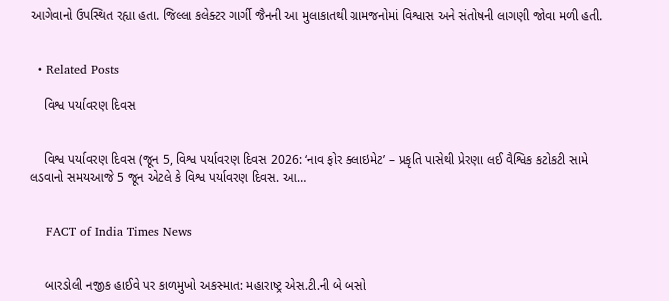આગેવાનો ઉપસ્થિત રહ્યા હતા. જિલ્લા કલેક્ટર ગાર્ગી જૈનની આ મુલાકાતથી ગ્રામજનોમાં વિશ્વાસ અને સંતોષની લાગણી જોવા મળી હતી.


  • Related Posts

    વિશ્વ પર્યાવરણ દિવસ


    વિશ્વ પર્યાવરણ દિવસ (જૂન 5, વિશ્વ પર્યાવરણ દિવસ 2026: ‘નાવ ફોર ક્લાઇમેટ’ – પ્રકૃતિ પાસેથી પ્રેરણા લઈ વૈશ્વિક કટોકટી સામે લડવાનો સમયઆજે 5 જૂન એટલે કે વિશ્વ પર્યાવરણ દિવસ. આ…


    FACT of India Times News


    બારડોલી નજીક હાઈવે પર કાળમુખો અકસ્માત: મહારાષ્ટ્ર એસ.ટી.ની બે બસો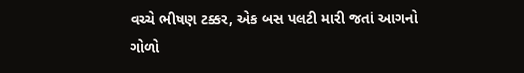વચ્ચે ભીષણ ટક્કર, એક બસ પલટી મારી જતાં આગનો ગોળો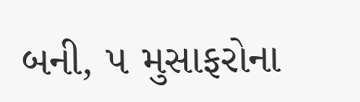બની, ૫ મુસાફરોના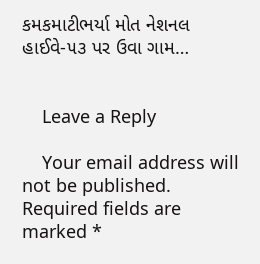કમકમાટીભર્યા મોત નેશનલ હાઈવે-૫૩ પર ઉવા ગામ…


    Leave a Reply

    Your email address will not be published. Required fields are marked *